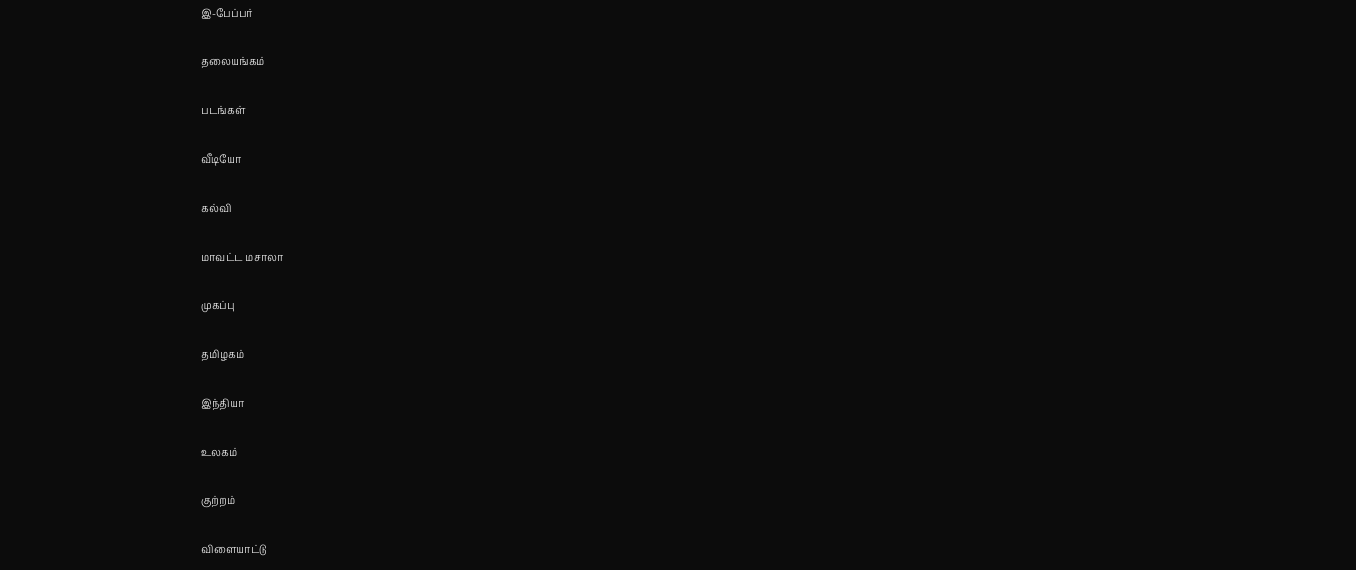இ-பேப்பர்

தலையங்கம்

படங்கள்

வீடியோ

கல்வி

மாவட்ட மசாலா

முகப்பு

தமிழகம்

இந்தியா

உலகம்

குற்றம்

விளையாட்டு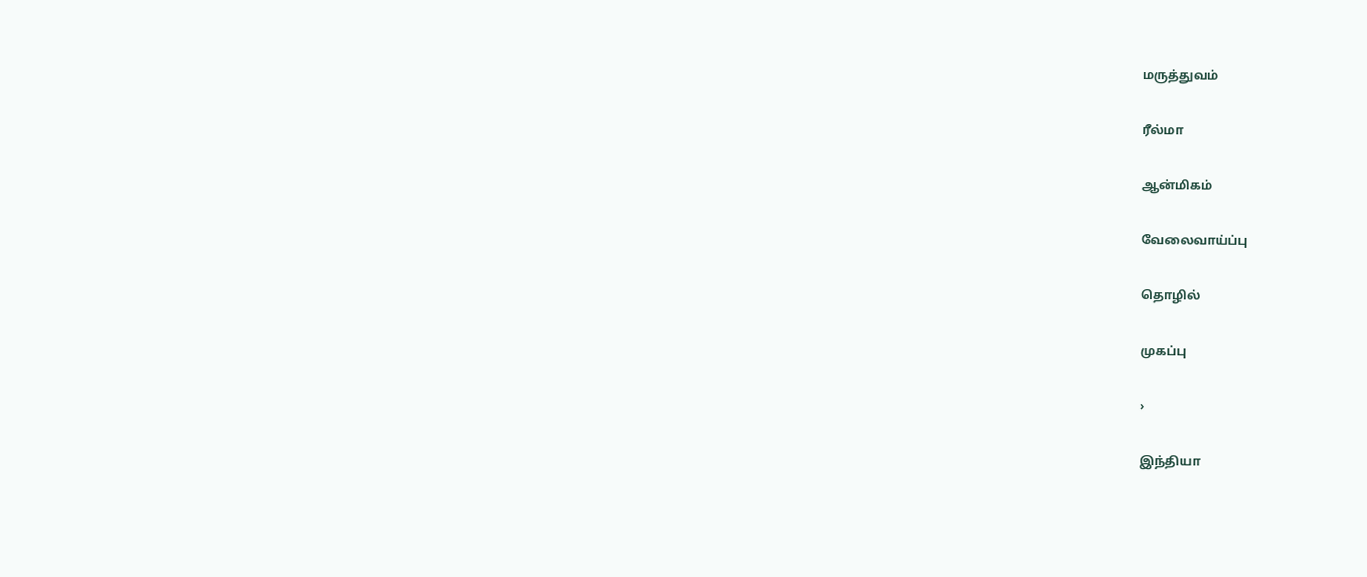மருத்துவம்

ரீல்மா

ஆன்மிகம்

வேலைவாய்ப்பு

தொழில்

முகப்பு

›

இந்தியா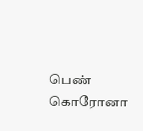பெண் கொரோனா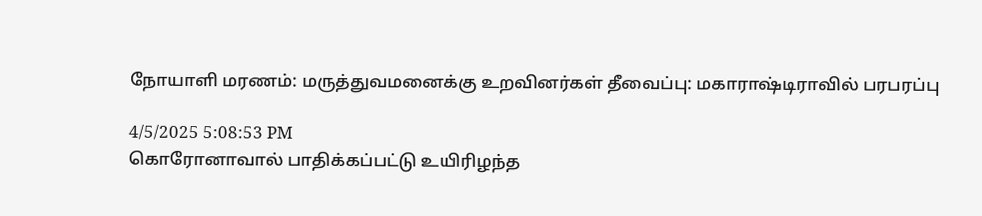நோயாளி மரணம்: மருத்துவமனைக்கு உறவினர்கள் தீவைப்பு: மகாராஷ்டிராவில் பரபரப்பு

4/5/2025 5:08:53 PM
கொரோனாவால் பாதிக்கப்பட்டு உயிரிழந்த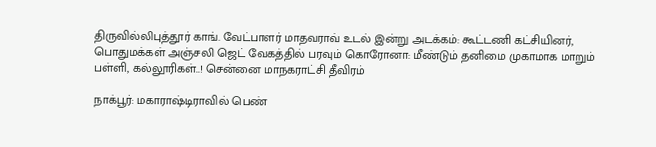திருவில்லிபுத்தூர் காங். வேட்பாளர் மாதவராவ் உடல் இன்று அடக்கம்: கூட்டணி கட்சியினர், பொதுமக்கள் அஞ்சலி ஜெட் வேகத்தில் பரவும் கொரோனா: மீண்டும் தனிமை முகாமாக மாறும் பள்ளி, கல்லூரிகள்..! சென்னை மாநகராட்சி தீவிரம்

நாக்பூர்: மகாராஷ்டிராவில் பெண்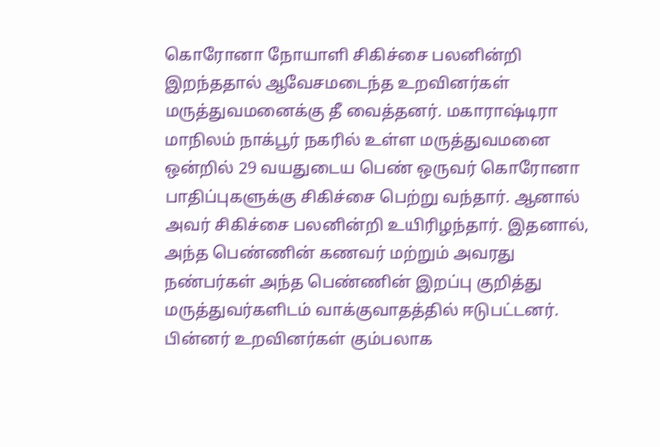கொரோனா நோயாளி சிகிச்சை பலனின்றி இறந்ததால் ஆவேசமடைந்த உறவினர்கள் மருத்துவமனைக்கு தீ வைத்தனர். மகாராஷ்டிரா மாநிலம் நாக்பூர் நகரில் உள்ள மருத்துவமனை ஒன்றில் 29 வயதுடைய பெண் ஒருவர் கொரோனா பாதிப்புகளுக்கு சிகிச்சை பெற்று வந்தார். ஆனால் அவர் சிகிச்சை பலனின்றி உயிரிழந்தார். இதனால், அந்த பெண்ணின் கணவர் மற்றும் அவரது நண்பர்கள் அந்த பெண்ணின் இறப்பு குறித்து மருத்துவர்களிடம் வாக்குவாதத்தில் ஈடுபட்டனர். பின்னர் உறவினர்கள் கும்பலாக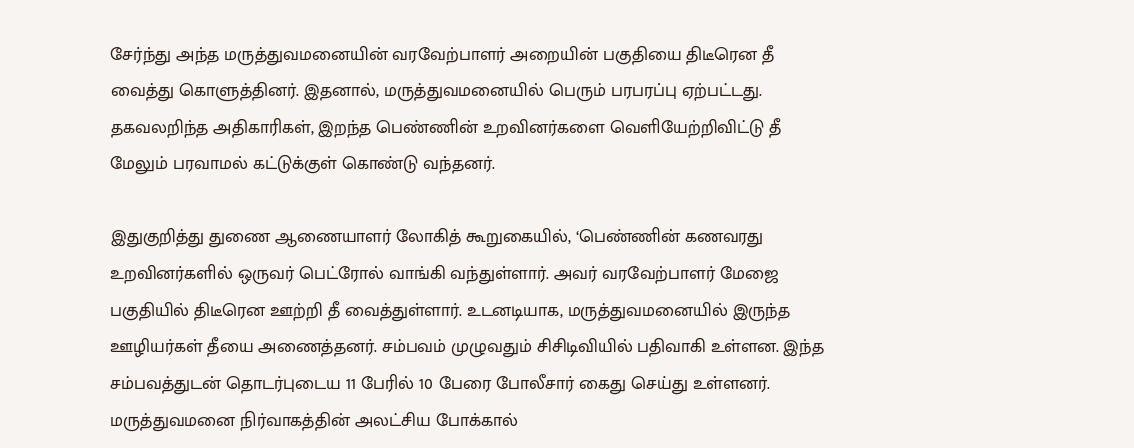சேர்ந்து அந்த மருத்துவமனையின் வரவேற்பாளர் அறையின் பகுதியை திடீரென தீ வைத்து கொளுத்தினர். இதனால், மருத்துவமனையில் பெரும் பரபரப்பு ஏற்பட்டது.
தகவலறிந்த அதிகாரிகள், இறந்த பெண்ணின் உறவினர்களை வெளியேற்றிவிட்டு தீ மேலும் பரவாமல் கட்டுக்குள் கொண்டு வந்தனர்.

இதுகுறித்து துணை ஆணையாளர் லோகித் கூறுகையில், ‘பெண்ணின் கணவரது உறவினர்களில் ஒருவர் பெட்ரோல் வாங்கி வந்துள்ளார். அவர் வரவேற்பாளர் மேஜை பகுதியில் திடீரென ஊற்றி தீ வைத்துள்ளார். உடனடியாக, மருத்துவமனையில் இருந்த ஊழியர்கள் தீயை அணைத்தனர். சம்பவம் முழுவதும் சிசிடிவியில் பதிவாகி உள்ளன. இந்த சம்பவத்துடன் தொடர்புடைய 11 பேரில் 10 பேரை போலீசார் கைது செய்து உள்ளனர். மருத்துவமனை நிர்வாகத்தின் அலட்சிய போக்கால்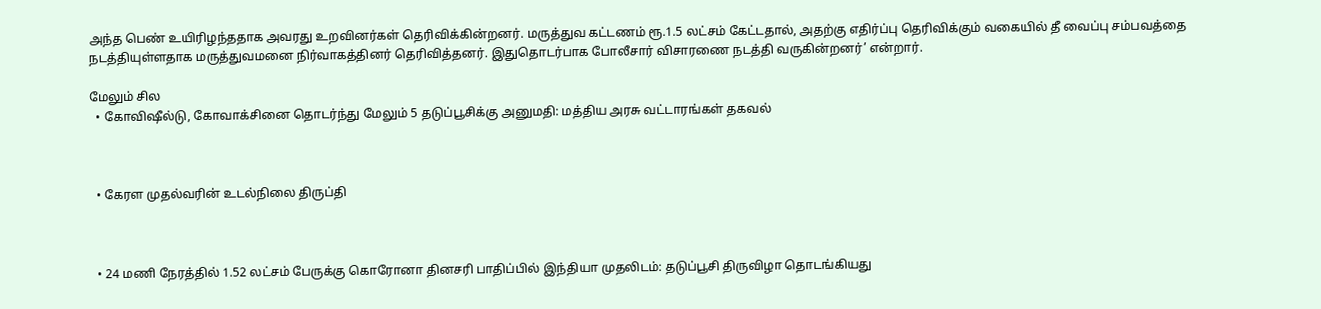அந்த பெண் உயிரிழந்ததாக அவரது உறவினர்கள் தெரிவிக்கின்றனர். மருத்துவ கட்டணம் ரூ.1.5 லட்சம் கேட்டதால், அதற்கு எதிர்ப்பு தெரிவிக்கும் வகையில் தீ வைப்பு சம்பவத்தை நடத்தியுள்ளதாக மருத்துவமனை நிர்வாகத்தினர் தெரிவித்தனர். இதுதொடர்பாக போலீசார் விசாரணை நடத்தி வருகின்றனர்’ என்றார்.

மேலும் சில
  • கோவிஷீல்டு, கோவாக்சினை தொடர்ந்து மேலும் 5 தடுப்பூசிக்கு அனுமதி: மத்திய அரசு வட்டாரங்கள் தகவல்



  • கேரள முதல்வரின் உடல்நிலை திருப்தி



  • 24 மணி நேரத்தில் 1.52 லட்சம் பேருக்கு கொரோனா தினசரி பாதிப்பில் இந்தியா முதலிடம்: தடுப்பூசி திருவிழா தொடங்கியது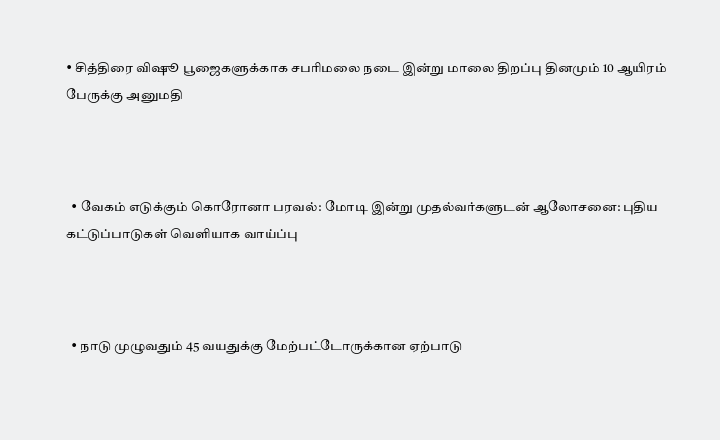• சித்திரை விஷூ பூஜைகளுக்காக சபரிமலை நடை இன்று மாலை திறப்பு தினமும் 10 ஆயிரம் பேருக்கு அனுமதி



  • வேகம் எடுக்கும் கொரோனா பரவல்: மோடி இன்று முதல்வர்களுடன் ஆலோசனை: புதிய கட்டுப்பாடுகள் வெளியாக வாய்ப்பு



  • நாடு முழுவதும் 45 வயதுக்கு மேற்பட்டோருக்கான ஏற்பாடு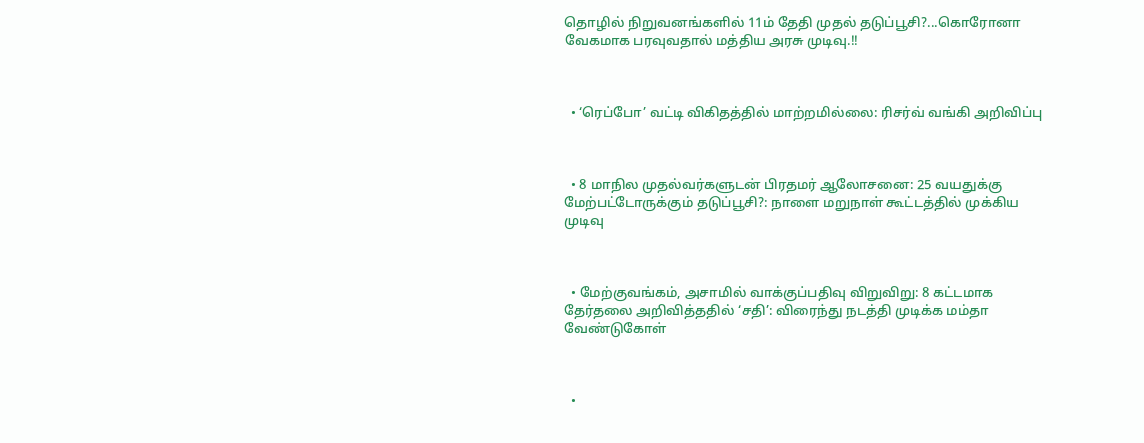தொழில் நிறுவனங்களில் 11ம் தேதி முதல் தடுப்பூசி?...கொரோனா வேகமாக பரவுவதால் மத்திய அரசு முடிவு.!!



  • ‘ரெப்போ’ வட்டி விகிதத்தில் மாற்றமில்லை: ரிசர்வ் வங்கி அறிவிப்பு



  • 8 மாநில முதல்வர்களுடன் பிரதமர் ஆலோசனை: 25 வயதுக்கு மேற்பட்டோருக்கும் தடுப்பூசி?: நாளை மறுநாள் கூட்டத்தில் முக்கிய முடிவு



  • மேற்குவங்கம், அசாமில் வாக்குப்பதிவு விறுவிறு: 8 கட்டமாக தேர்தலை அறிவித்ததில் ‘சதி’: விரைந்து நடத்தி முடிக்க மம்தா வேண்டுகோள்



  •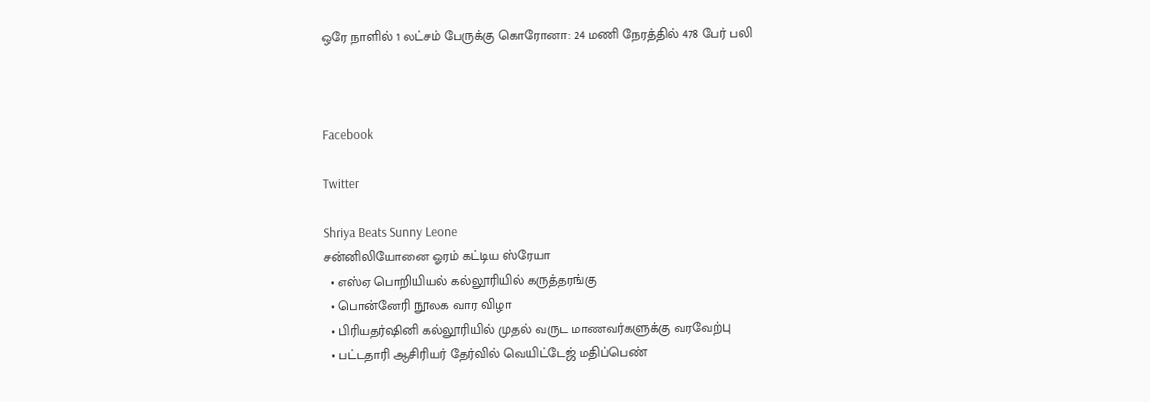ஒரே நாளில் 1 லட்சம் பேருக்கு கொரோனா: 24 மணி நேரத்தில் 478 பேர் பலி



Facebook

Twitter

Shriya Beats Sunny Leone
சன்னிலியோனை ஓரம் கட்டிய ஸ்ரேயா
  • எஸ்ஏ பொறியியல் கல்லூரியில் கருத்தரங்கு
  • பொன்னேரி நூலக வார விழா
  • பிரியதர்ஷினி கல்லூரியில் முதல் வருட மாணவர்களுக்கு வரவேற்பு
  • பட்டதாரி ஆசிரியர் தேர்வில் வெயிட்டேஜ் மதிப்பெண்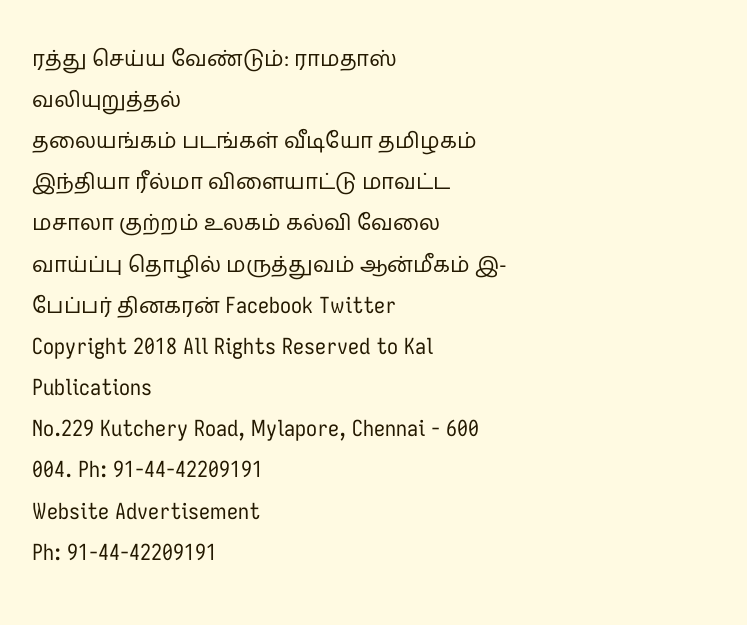ரத்து செய்ய வேண்டும்: ராமதாஸ் வலியுறுத்தல்
தலையங்கம் படங்கள் வீடியோ தமிழகம் இந்தியா ரீல்மா விளையாட்டு மாவட்ட மசாலா குற்றம் உலகம் கல்வி வேலை வாய்ப்பு தொழில் மருத்துவம் ஆன்மீகம் இ-பேப்பர் தினகரன் Facebook Twitter
Copyright 2018 All Rights Reserved to Kal Publications
No.229 Kutchery Road, Mylapore, Chennai - 600 004. Ph: 91-44-42209191
Website Advertisement
Ph: 91-44-42209191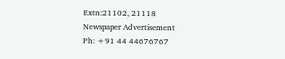Extn:21102, 21118
Newspaper Advertisement
Ph: +91 44 44676767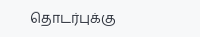தொடர்புக்கு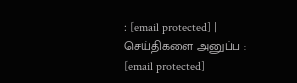: [email protected] | செய்திகளை அனுப்ப : [email protected]